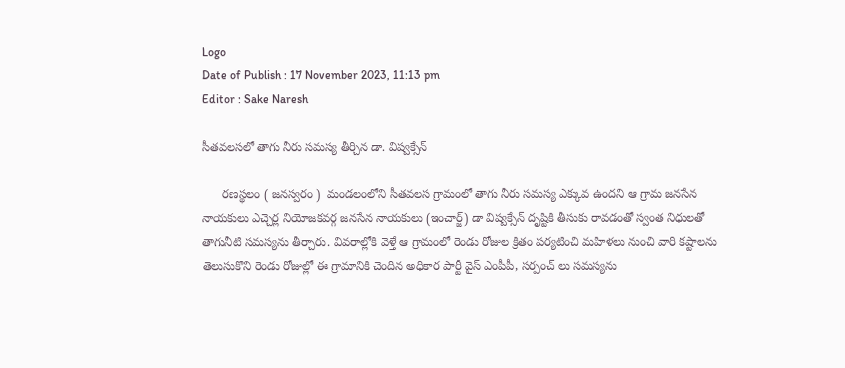Logo
Date of Publish : 17 November 2023, 11:13 pm
Editor : Sake Naresh

సీతవలసలో తాగు నీరు సమస్య తీర్చిన డా. విష్వక్సేన్

      రణస్థలం ( జనస్వరం )  మండలంలోని సీతవలస గ్రామంలో తాగు నీరు సమస్య ఎక్కువ ఉందని ఆ గ్రామ జనసేన నాయకులు ఎచ్చెర్ల నియోజకవర్గ జనసేన నాయకులు (ఇంచార్జ్) డా విష్వక్సేన్ దృష్టికి తీసుకు రావడంతో స్వంత నిధులతో తాగునీటి సమస్యను తీర్చారు. వివరాల్లోకి వెళ్తే ఆ గ్రామంలో రెండు రోజుల క్రితం పర్యటించి మహిళలు నుంచి వారి కష్టాలను తెలుసుకొని రెండు రోజుల్లో ఈ గ్రామానికి చెందిన అధికార పార్టీ వైస్ ఎంపీపీ, సర్పంచ్ లు సమస్యను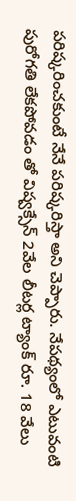పరిష్కరించకుంటే నేనే పరిష్కరిస్తా అని చెప్పారు. నేపథ్యంలో ఎటువంటి పురోగతి లేకపోవడం తో విష్వక్సేన్ 2వేల లీటర్ల ట్యాంక్ రూ. 18 వేలు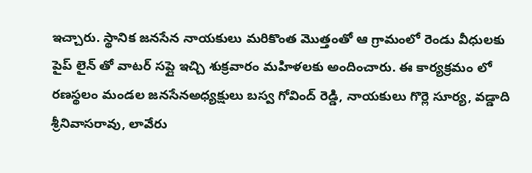ఇచ్చారు. స్థానిక జనసేన నాయకులు మరికొంత మొత్తంతో ఆ గ్రామంలో రెండు వీధులకు పైప్ లైన్ తో వాటర్ సప్లై ఇచ్చి శుక్రవారం మహిళలకు అందించారు. ఈ కార్యక్రమం లో రణస్థలం మండల జనసేనఅధ్యక్షులు బస్వ గోవింద్ రెడ్డి, నాయకులు గొర్లె సూర్య, వడ్డాది శ్రీనివాసరావు, లావేరు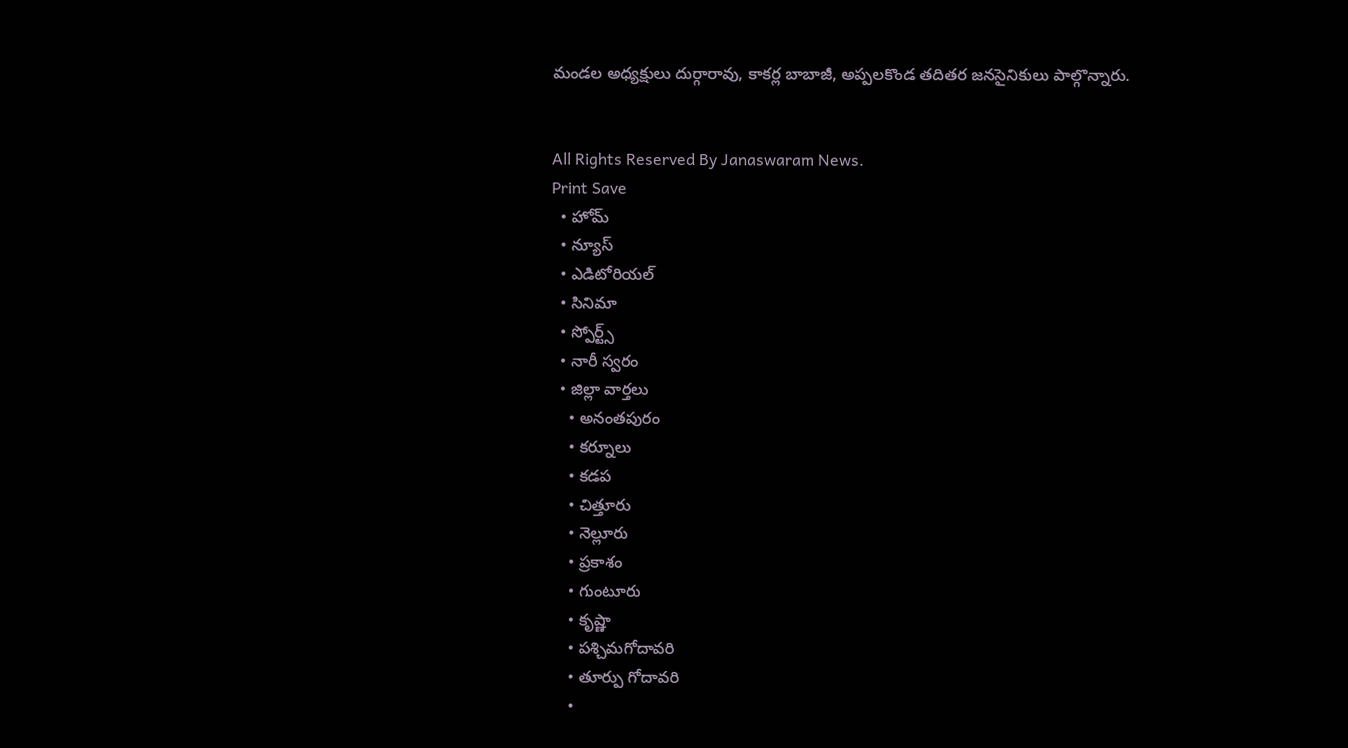మండల అధ్యక్షులు దుర్గారావు, కాకర్ల బాబాజీ, అప్పలకొండ తదితర జనసైనికులు పాల్గొన్నారు.


All Rights Reserved By Janaswaram News.
Print Save
  • హోమ్
  • న్యూస్
  • ఎడిటోరియల్
  • సినిమా
  • స్పోర్ట్స్
  • నారీ స్వరం
  • జిల్లా వార్తలు
    • అనంతపురం
    • కర్నూలు
    • కడప
    • చిత్తూరు
    • నెల్లూరు
    • ప్రకాశం
    • గుంటూరు
    • కృష్ణా
    • పశ్చిమగోదావరి
    • తూర్పు గోదావరి
    •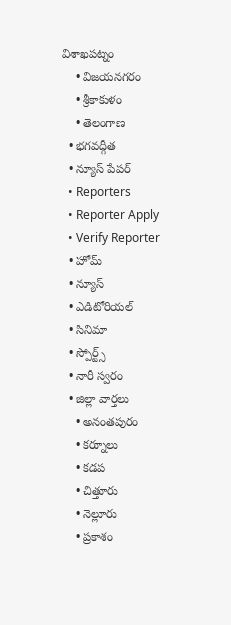విశాఖపట్నం
    • విజయనగరం
    • శ్రీకాకుళం
    • తెలంగాణ
  • భగవద్గీత
  • న్యూస్ పేపర్
  • Reporters
  • Reporter Apply
  • Verify Reporter
  • హోమ్
  • న్యూస్
  • ఎడిటోరియల్
  • సినిమా
  • స్పోర్ట్స్
  • నారీ స్వరం
  • జిల్లా వార్తలు
    • అనంతపురం
    • కర్నూలు
    • కడప
    • చిత్తూరు
    • నెల్లూరు
    • ప్రకాశం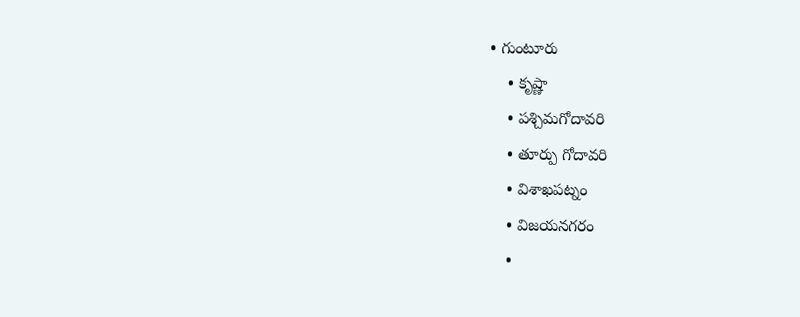• గుంటూరు
    • కృష్ణా
    • పశ్చిమగోదావరి
    • తూర్పు గోదావరి
    • విశాఖపట్నం
    • విజయనగరం
    •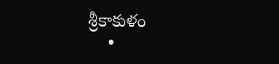శ్రీకాకుళం
    •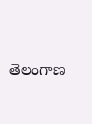తెలంగాణ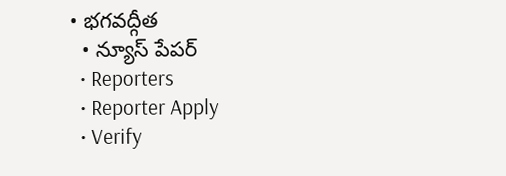• భగవద్గీత
  • న్యూస్ పేపర్
  • Reporters
  • Reporter Apply
  • Verify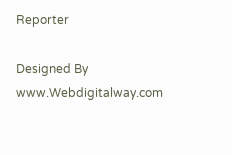Reporter

Designed By www.Webdigitalway.com